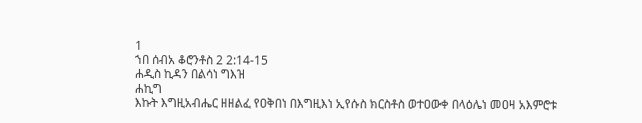1
ኀበ ሰብአ ቆሮንቶስ 2 2:14-15
ሐዲስ ኪዳን በልሳነ ግእዝ
ሐኪግ
እኩት እግዚአብሔር ዘዘልፈ የዐቅበነ በእግዚእነ ኢየሱስ ክርስቶስ ወተዐውቀ በላዕሌነ መዐዛ አእምሮቱ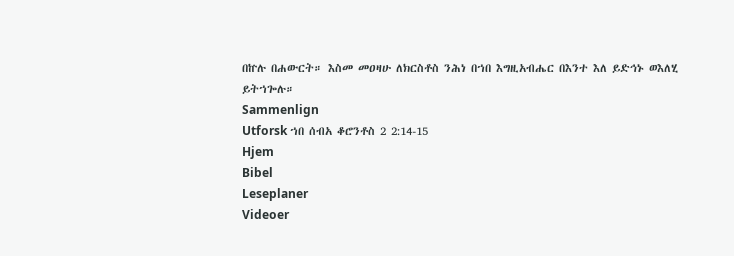በኵሉ በሐውርት። እስመ መዐዛሁ ለክርስቶስ ንሕነ በኀበ እግዚአብሔር በእንተ እለ ይድኅኑ ወእለሂ ይትኀጐሉ።
Sammenlign
Utforsk ኀበ ሰብአ ቆሮንቶስ 2 2:14-15
Hjem
Bibel
Leseplaner
Videoer